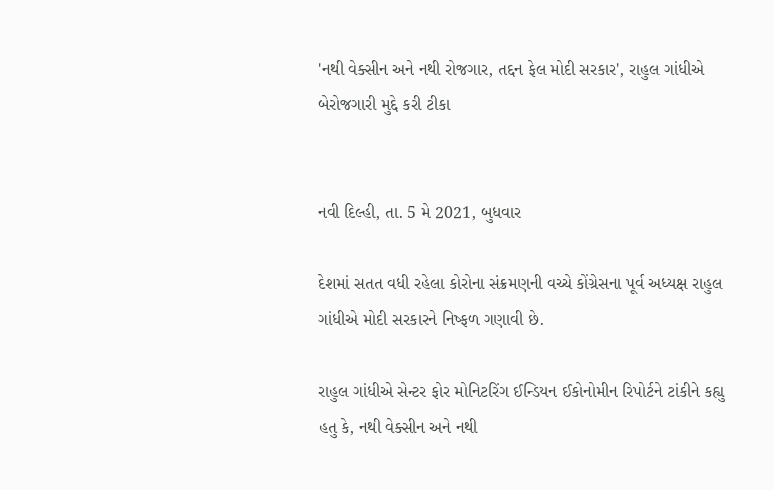'નથી વેક્સીન અને નથી રોજગાર, તદ્દન ફેલ મોદી સરકાર', રાહુલ ગાંધીએ બેરોજગારી મુદ્દે કરી ટીકા


નવી દિલ્હી, તા. 5 મે 2021, બુધવાર

દેશમાં સતત વધી રહેલા કોરોના સંક્રમણની વચ્ચે કોંગ્રેસના પૂર્વ અધ્યક્ષ રાહુલ ગાંધીએ મોદી સરકારને નિષ્ફળ ગણાવી છે.

રાહુલ ગાંધીએ સેન્ટર ફોર મોનિટરિંગ ઈન્ડિયન ઈકોનોમીન રિપોર્ટને ટાંકીને કહ્યુ હતુ કે, નથી વેક્સીન અને નથી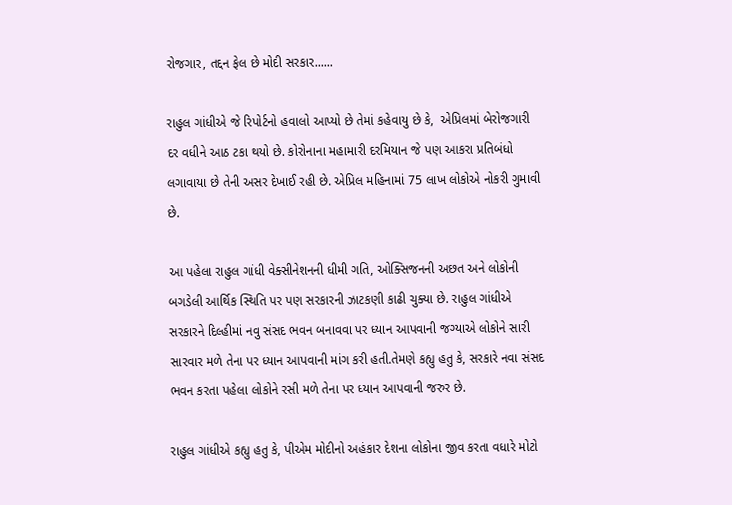રોજગાર, તદ્દન ફેલ છે મોદી સરકાર......

રાહુલ ગાંધીએ જે રિપોર્ટનો હવાલો આપ્યો છે તેમાં કહેવાયુ છે કે,  એપ્રિલમાં બેરોજગારી દર વધીને આઠ ટકા થયો છે. કોરોનાના મહામારી દરમિયાન જે પણ આકરા પ્રતિબંધો લગાવાયા છે તેની અસર દેખાઈ રહી છે. એપ્રિલ મહિનામાં 75 લાખ લોકોએ નોકરી ગુમાવી છે.

આ પહેલા રાહુલ ગાંધી વેક્સીનેશનની ધીમી ગતિ, ઓક્સિજનની અછત અને લોકોની બગડેલી આર્થિક સ્થિતિ પર પણ સરકારની ઝાટકણી કાઢી ચુક્યા છે. રાહુલ ગાંધીએ સરકારને દિલ્હીમાં નવુ સંસદ ભવન બનાવવા પર ધ્યાન આપવાની જગ્યાએ લોકોને સારી સારવાર મળે તેના પર ધ્યાન આપવાની માંગ કરી હતી.તેમણે કહ્યુ હતુ કે, સરકારે નવા સંસદ ભવન કરતા પહેલા લોકોને રસી મળે તેના પર ધ્યાન આપવાની જરુર છે.

રાહુલ ગાંધીએ કહ્યુ હતુ કે, પીએમ મોદીનો અહંકાર દેશના લોકોના જીવ કરતા વધારે મોટો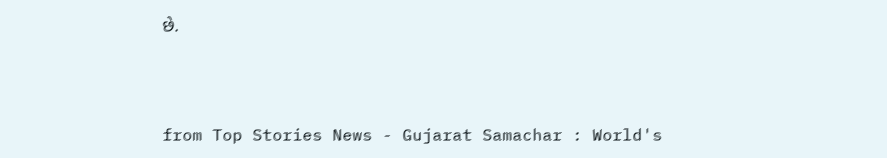છે.



from Top Stories News - Gujarat Samachar : World's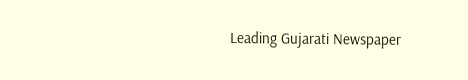Leading Gujarati Newspaper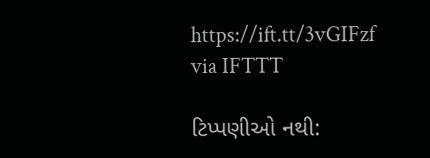https://ift.tt/3vGIFzf
via IFTTT

ટિપ્પણીઓ નથી: